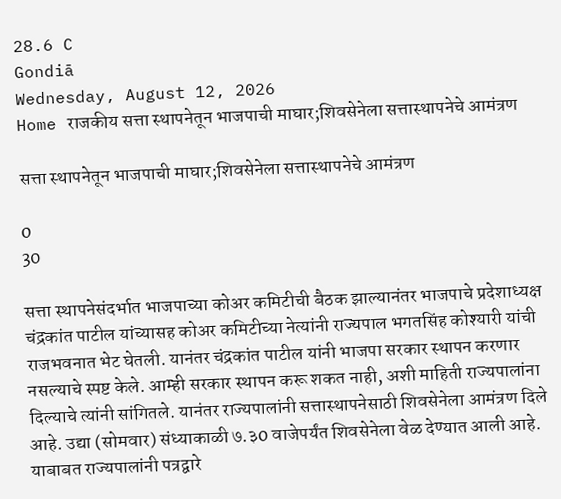28.6 C
Gondiā
Wednesday, August 12, 2026
Home राजकीय सत्ता स्थापनेतून भाजपाची माघार;शिवसेनेला सत्तास्थापनेचे आमंत्रण

सत्ता स्थापनेतून भाजपाची माघार;शिवसेनेला सत्तास्थापनेचे आमंत्रण

0
30

सत्ता स्थापनेसंदर्भात भाजपाच्या कोअर कमिटीची बैठक झाल्यानंतर भाजपाचे प्रदेशाध्यक्ष चंद्रकांत पाटील यांच्यासह कोअर कमिटीच्या नेत्यांनी राज्यपाल भगतसिंह कोश्यारी यांची राजभवनात भेट घेतली. यानंतर चंद्रकांत पाटील यांनी भाजपा सरकार स्थापन करणार नसल्याचे स्पष्ट केले. आम्ही सरकार स्थापन करू शकत नाही, अशी माहिती राज्यपालांना दिल्याचे त्यांनी सांगितले. यानंतर राज्यपालांनी सत्तास्थापनेसाठी शिवसेनेला आमंत्रण दिले आहे. उद्या (सोमवार) संध्याकाळी ७.३0 वाजेपर्यंत शिवसेनेला वेळ देण्यात आली आहे. याबाबत राज्यपालांनी पत्रद्वारे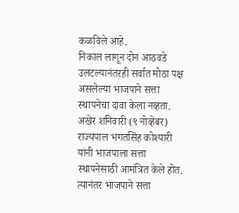कळविले आहे.
निकाल लागून दोन आठवडे उलटल्यानंतरही सर्वात मोठा पक्ष असलेल्या भाजपाने सत्ता स्थापनेचा दावा केला नव्हता. अखेर शनिवारी (९ नोव्हेंबर) राज्यपाल भगतसिंह कोश्यारी यांनी भाजपाला सत्ता स्थापनेसाठी आमंत्रित केले होत. त्यानंतर भाजपाने सत्ता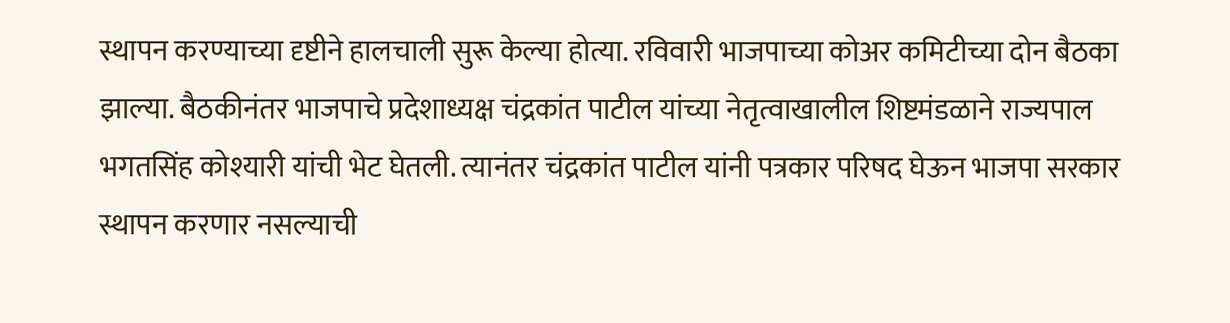स्थापन करण्याच्या दृष्टीने हालचाली सुरू केल्या होत्या. रविवारी भाजपाच्या कोअर कमिटीच्या दोन बैठका झाल्या. बैठकीनंतर भाजपाचे प्रदेशाध्यक्ष चंद्रकांत पाटील यांच्या नेतृत्वाखालील शिष्टमंडळाने राज्यपाल भगतसिंह कोश्यारी यांची भेट घेतली. त्यानंतर चंद्रकांत पाटील यांनी पत्रकार परिषद घेऊन भाजपा सरकार स्थापन करणार नसल्याची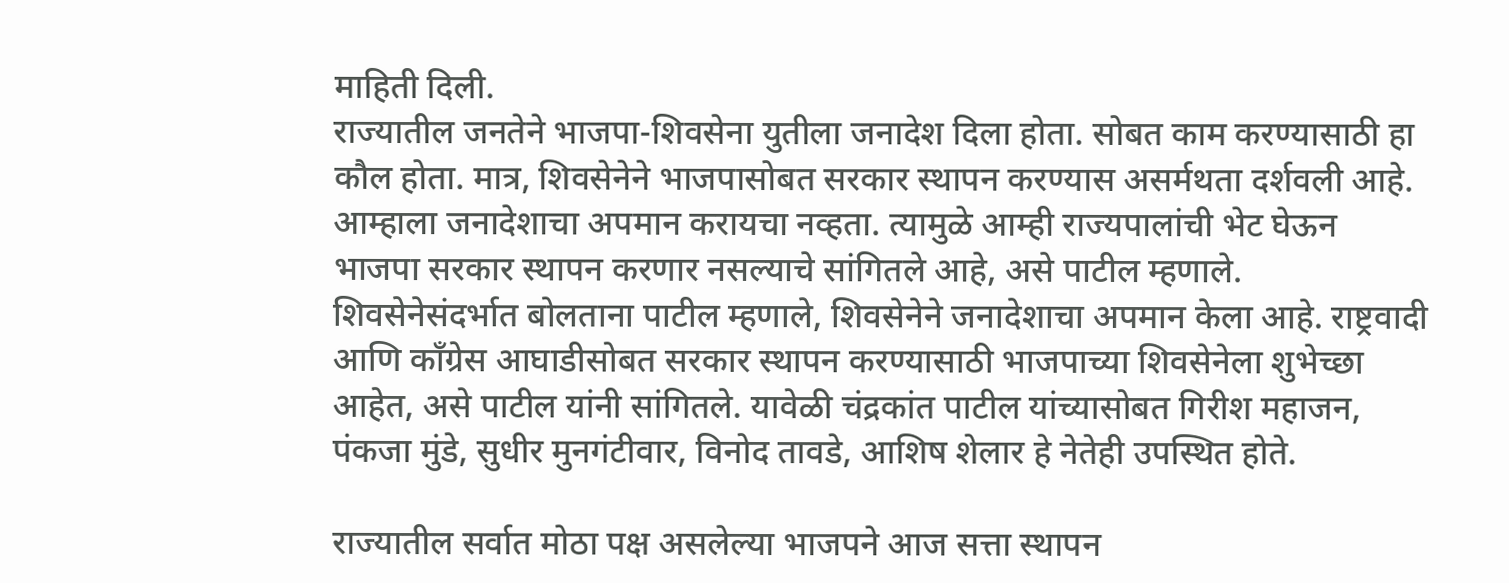माहिती दिली.
राज्यातील जनतेने भाजपा-शिवसेना युतीला जनादेश दिला होता. सोबत काम करण्यासाठी हा कौल होता. मात्र, शिवसेनेने भाजपासोबत सरकार स्थापन करण्यास असर्मथता दर्शवली आहे. आम्हाला जनादेशाचा अपमान करायचा नव्हता. त्यामुळे आम्ही राज्यपालांची भेट घेऊन भाजपा सरकार स्थापन करणार नसल्याचे सांगितले आहे, असे पाटील म्हणाले.
शिवसेनेसंदर्भात बोलताना पाटील म्हणाले, शिवसेनेने जनादेशाचा अपमान केला आहे. राष्ट्रवादी आणि काँग्रेस आघाडीसोबत सरकार स्थापन करण्यासाठी भाजपाच्या शिवसेनेला शुभेच्छा आहेत, असे पाटील यांनी सांगितले. यावेळी चंद्रकांत पाटील यांच्यासोबत गिरीश महाजन, पंकजा मुंडे, सुधीर मुनगंटीवार, विनोद तावडे, आशिष शेलार हे नेतेही उपस्थित होते.

राज्यातील सर्वात मोठा पक्ष असलेल्या भाजपने आज सत्ता स्थापन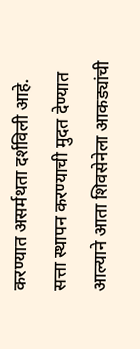करण्यात असर्मथता दर्शविली आहे. सत्ता स्थापन करण्याची मुदत देण्यात आल्याने आता शिवसेनेला आकड्यांची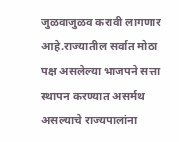जुळवाजुळव करावी लागणार आहे.राज्यातील सर्वात मोठा पक्ष असलेल्या भाजपने सत्ता स्थापन करण्यात असर्मथ असल्याचे राज्यपालांना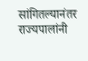सांगितल्यानंतर राज्यपालांनी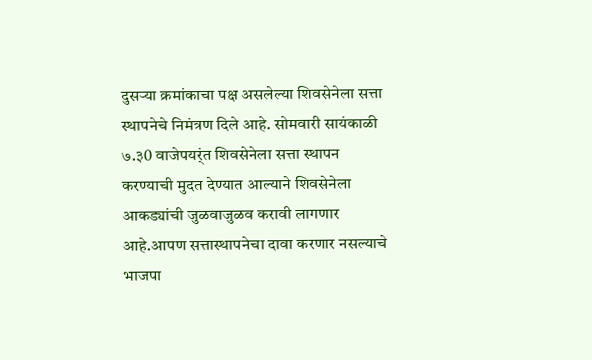दुसर्‍या क्रमांकाचा पक्ष असलेल्या शिवसेनेला सत्ता स्थापनेचे निमंत्रण दिले आहे. सोमवारी सायंकाळी ७.३0 वाजेपयर्ंत शिवसेनेला सत्ता स्थापन करण्याची मुदत देण्यात आल्याने शिवसेनेला आकड्यांची जुळवाजुळव करावी लागणार आहे.आपण सत्तास्थापनेचा दावा करणार नसल्याचे भाजपा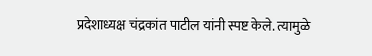प्रदेशाध्यक्ष चंद्रकांत पाटील यांनी स्पष्ट केले. त्यामुळे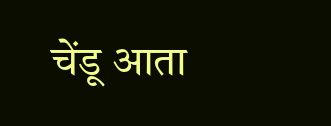चेंडू आता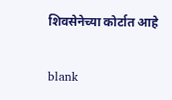शिवसेनेच्या कोर्टात आहे

blank